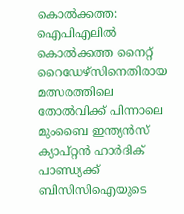കൊൽക്കത്ത: ഐപിഎലിൽ കൊൽക്കത്ത നൈറ്റ് റൈഡേഴ്സിനെതിരായ മത്സരത്തിലെ തോൽവിക്ക് പിന്നാലെ മുംബൈ ഇന്ത്യൻസ് ക്യാപ്റ്റൻ ഹാർദിക് പാണ്ഡ്യക്ക് ബിസിസിഐയുടെ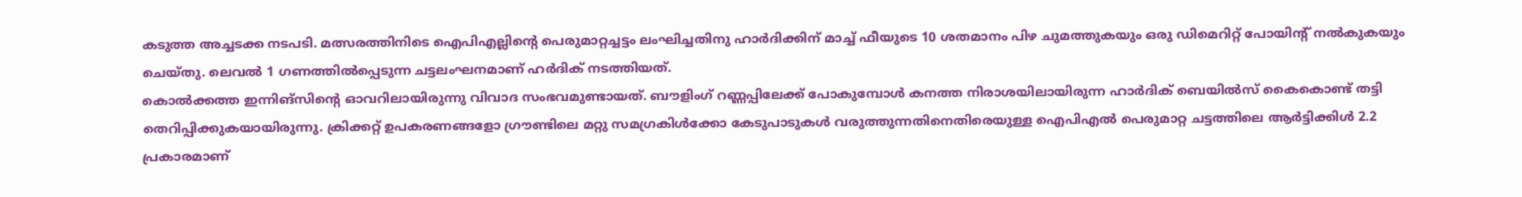കടുത്ത അച്ചടക്ക നടപടി. മത്സരത്തിനിടെ ഐപിഎല്ലിന്റെ പെരുമാറ്റച്ചട്ടം ലംഘിച്ചതിനു ഹാർദിക്കിന് മാച്ച് ഫീയുടെ 10 ശതമാനം പിഴ ചുമത്തുകയും ഒരു ഡിമെറിറ്റ് പോയിന്റ് നൽകുകയും ചെയ്തു. ലെവൽ 1 ഗണത്തിൽപ്പെടുന്ന ചട്ടലംഘനമാണ് ഹർദിക് നടത്തിയത്.
കൊൽക്കത്ത ഇന്നിങ്സിന്റെ ഓവറിലായിരുന്നു വിവാദ സംഭവമുണ്ടായത്. ബൗളിംഗ് റണ്ണപ്പിലേക്ക് പോകുമ്പോൾ കനത്ത നിരാശയിലായിരുന്ന ഹാർദിക് ബെയിൽസ് കൈകൊണ്ട് തട്ടി തെറിപ്പിക്കുകയായിരുന്നു. ക്രിക്കറ്റ് ഉപകരണങ്ങളോ ഗ്രൗണ്ടിലെ മറ്റു സമഗ്രകിൾക്കോ കേടുപാടുകൾ വരുത്തുന്നതിനെതിരെയുള്ള ഐപിഎൽ പെരുമാറ്റ ചട്ടത്തിലെ ആർട്ടിക്കിൾ 2.2 പ്രകാരമാണ്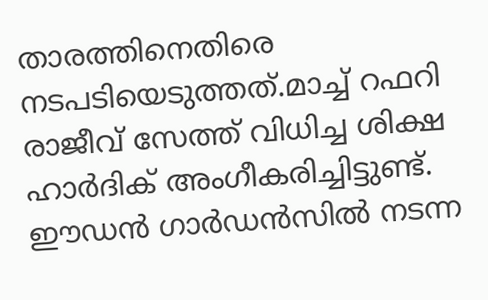താരത്തിനെതിരെ നടപടിയെടുത്തത്.മാച്ച് റഫറി രാജീവ് സേത്ത് വിധിച്ച ശിക്ഷ ഹാർദിക് അംഗീകരിച്ചിട്ടുണ്ട്.
ഈഡൻ ഗാർഡൻസിൽ നടന്ന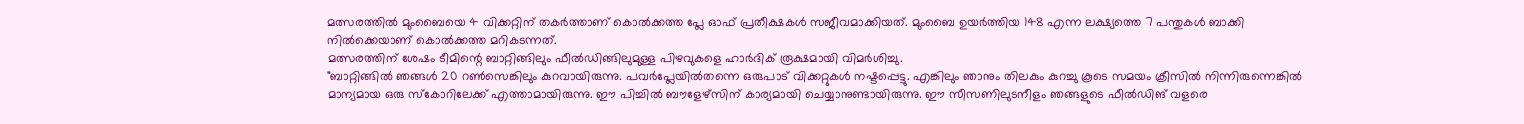മത്സരത്തിൽ മുംബൈയെ 4 വിക്കറ്റിന് തകർത്താണ് കൊൽക്കത്ത പ്ലേ ഓഫ് പ്രതീക്ഷകൾ സജീവമാക്കിയത്. മുംബൈ ഉയർത്തിയ 148 എന്ന ലക്ഷ്യത്തെ 7 പന്തുകൾ ബാക്കി നിൽക്കെയാണ് കൊൽക്കത്ത മറികടന്നത്.
മത്സരത്തിന് ശേഷം ടീമിന്റെ ബാറ്റിങ്ങിലും ഫീൽഡിങ്ങിലുമുള്ള പിഴവുകളെ ഹാർദിക് രൂക്ഷമായി വിമർശിച്ചു.
"ബാറ്റിങ്ങിൽ ഞങ്ങൾ 20 റൺസെങ്കിലും കുറവായിരുന്നു. പവർപ്ലേയിൽതന്നെ ഒരുപാട് വിക്കറ്റുകൾ നഷ്ടപ്പെട്ടു. എങ്കിലും ഞാനും തിലകും കുറച്ചു കൂടെ സമയം ക്രീസിൽ നിന്നിരുന്നെങ്കിൽ മാന്യമായ ഒരു സ്കോറിലേക്ക് എത്താമായിരുന്നു. ഈ പിച്ചിൽ ബൗളേഴ്സിന് കാര്യമായി ചെയ്യാനുണ്ടായിരുന്നു. ഈ സീസണിലുടനീളം ഞങ്ങളുടെ ഫീൽഡിങ് വളരെ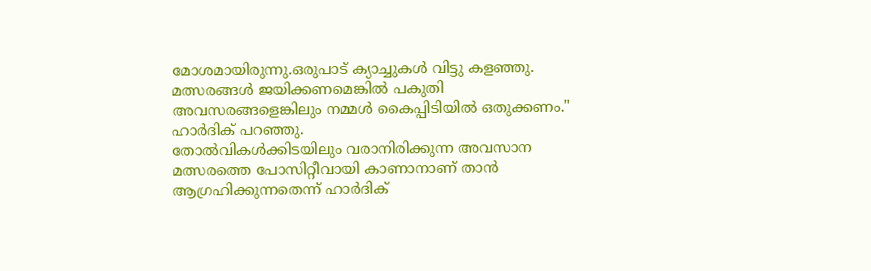മോശമായിരുന്നു.ഒരുപാട് ക്യാച്ചുകൾ വിട്ടു കളഞ്ഞു. മത്സരങ്ങൾ ജയിക്കണമെങ്കിൽ പകുതി അവസരങ്ങളെങ്കിലും നമ്മൾ കൈപ്പിടിയിൽ ഒതുക്കണം." ഹാർദിക് പറഞ്ഞു.
തോൽവികൾക്കിടയിലും വരാനിരിക്കുന്ന അവസാന മത്സരത്തെ പോസിറ്റീവായി കാണാനാണ് താൻ ആഗ്രഹിക്കുന്നതെന്ന് ഹാർദിക്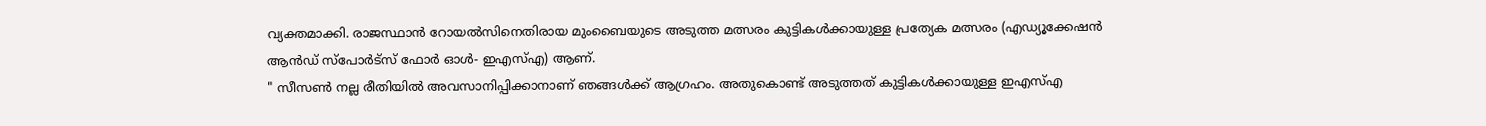വ്യക്തമാക്കി. രാജസ്ഥാൻ റോയൽസിനെതിരായ മുംബൈയുടെ അടുത്ത മത്സരം കുട്ടികൾക്കായുള്ള പ്രത്യേക മത്സരം (എഡ്യൂക്കേഷൻ ആൻഡ് സ്പോർട്സ് ഫോർ ഓൾ- ഇഎസ്എ) ആണ്.
" സീസൺ നല്ല രീതിയിൽ അവസാനിപ്പിക്കാനാണ് ഞങ്ങൾക്ക് ആഗ്രഹം. അതുകൊണ്ട് അടുത്തത് കുട്ടികൾക്കായുള്ള ഇഎസ്എ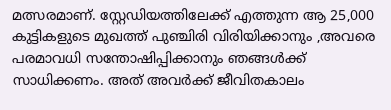മത്സരമാണ്. സ്റ്റേഡിയത്തിലേക്ക് എത്തുന്ന ആ 25,000 കുട്ടികളുടെ മുഖത്ത് പുഞ്ചിരി വിരിയിക്കാനും ,അവരെ പരമാവധി സന്തോഷിപ്പിക്കാനും ഞങ്ങൾക്ക് സാധിക്കണം. അത് അവർക്ക് ജീവിതകാലം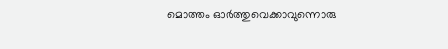മൊത്തം ഓർത്തുവെക്കാവുന്നൊരു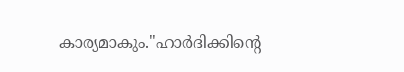കാര്യമാകും."ഹാർദിക്കിന്റെ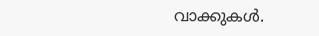വാക്കുകൾ.